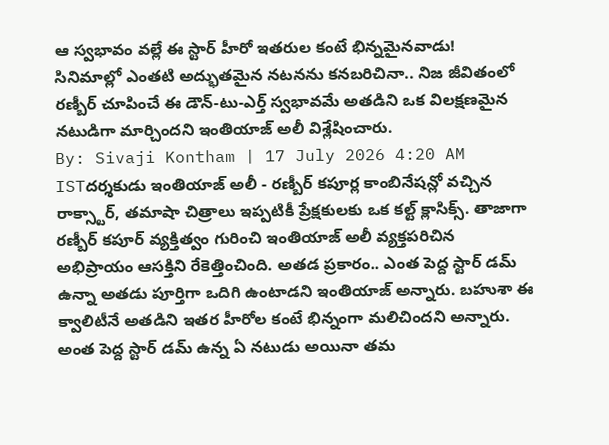ఆ స్వభావం వల్లే ఈ స్టార్ హీరో ఇతరుల కంటే భిన్నమైనవాడు!
సినిమాల్లో ఎంతటి అద్భుతమైన నటనను కనబరిచినా.. నిజ జీవితంలో రణ్బీర్ చూపించే ఈ డౌన్-టు-ఎర్త్ స్వభావమే అతడిని ఒక విలక్షణమైన నటుడిగా మార్చిందని ఇంతియాజ్ అలీ విశ్లేషించారు.
By: Sivaji Kontham | 17 July 2026 4:20 AM ISTదర్శకుడు ఇంతియాజ్ అలీ - రణ్బీర్ కపూర్ల కాంబినేషన్లో వచ్చిన రాక్స్టార్, తమాషా చిత్రాలు ఇప్పటికీ ప్రేక్షకులకు ఒక కల్ట్ క్లాసిక్స్. తాజాగా రణ్బీర్ కపూర్ వ్యక్తిత్వం గురించి ఇంతియాజ్ అలీ వ్యక్తపరిచిన అభిప్రాయం ఆసక్తిని రేకెత్తించింది. అతడ ప్రకారం.. ఎంత పెద్ద స్టార్ డమ్ ఉన్నా అతడు పూర్తిగా ఒదిగి ఉంటాడని ఇంతియాజ్ అన్నారు. బహుశా ఈ క్వాలిటీనే అతడిని ఇతర హీరోల కంటే భిన్నంగా మలిచిందని అన్నారు. అంత పెద్ద స్టార్ డమ్ ఉన్న ఏ నటుడు అయినా తమ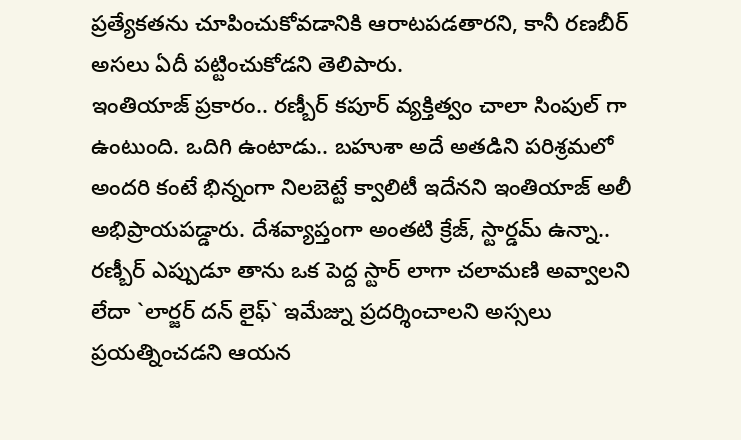ప్రత్యేకతను చూపించుకోవడానికి ఆరాటపడతారని, కానీ రణబీర్ అసలు ఏదీ పట్టించుకోడని తెలిపారు.
ఇంతియాజ్ ప్రకారం.. రణ్బీర్ కపూర్ వ్యక్తిత్వం చాలా సింపుల్ గా ఉంటుంది. ఒదిగి ఉంటాడు.. బహుశా అదే అతడిని పరిశ్రమలో అందరి కంటే భిన్నంగా నిలబెట్టే క్వాలిటీ ఇదేనని ఇంతియాజ్ అలీ అభిప్రాయపడ్డారు. దేశవ్యాప్తంగా అంతటి క్రేజ్, స్టార్డమ్ ఉన్నా.. రణ్బీర్ ఎప్పుడూ తాను ఒక పెద్ద స్టార్ లాగా చలామణి అవ్వాలని లేదా `లార్జర్ దన్ లైఫ్` ఇమేజ్ను ప్రదర్శించాలని అస్సలు ప్రయత్నించడని ఆయన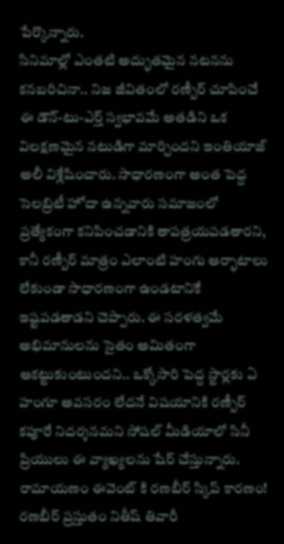పేర్కొన్నారు.
సినిమాల్లో ఎంతటి అద్భుతమైన నటనను కనబరిచినా.. నిజ జీవితంలో రణ్బీర్ చూపించే ఈ డౌన్-టు-ఎర్త్ స్వభావమే అతడిని ఒక విలక్షణమైన నటుడిగా మార్చిందని ఇంతియాజ్ అలీ విశ్లేషించారు. సాధారణంగా అంత పెద్ద సెలబ్రిటీ హోదా ఉన్నవారు సమాజంలో ప్రత్యేకంగా కనిపించడానికి తాపత్రయపడతారని, కానీ రణ్బీర్ మాత్రం ఎలాంటి హంగు ఆర్భాటాలు లేకుండా సాధారణంగా ఉండటానికే ఇష్టపడతాడని చెప్పారు. ఈ సరళత్వమే అభిమానులను సైతం అమితంగా ఆకట్టుకుంటుందని.. ఒక్కోసారి పెద్ద స్టార్లకు ఏ హంగూ అవసరం లేదనే విషయానికి రణ్బీర్ కపూరే నిదర్శనమని సోషల్ మీడియాలో సినీ ప్రియులు ఈ వ్యాఖ్యలను షేర్ చేస్తున్నారు.
రామాయణం ఈవెంట్ కి రణబీర్ స్కిప్ కారణం!
రణబీర్ ప్రస్తుతం నితీష్ తివారీ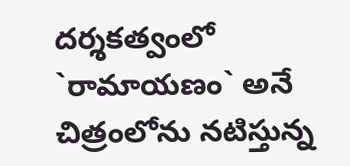దర్శకత్వంలో `రామాయణం` అనే చిత్రంలోను నటిస్తున్న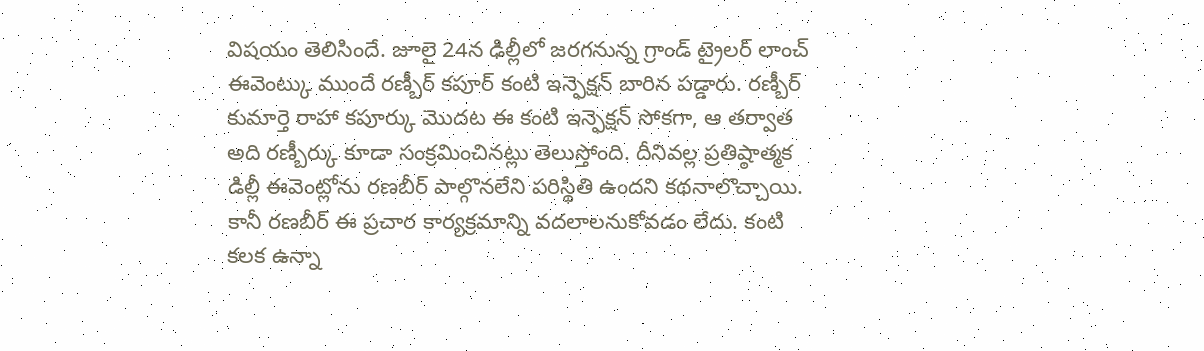విషయం తెలిసిందే. జూలై 24న ఢిల్లీలో జరగనున్న గ్రాండ్ ట్రైలర్ లాంచ్ ఈవెంట్కు ముందే రణ్బీర్ కపూర్ కంటి ఇన్ఫెక్షన్ బారిన పడ్డారు. రణ్బీర్ కుమార్తె రాహా కపూర్కు మొదట ఈ కంటి ఇన్ఫెక్షన్ సోకగా, ఆ తర్వాత అది రణ్బీర్కు కూడా సంక్రమించినట్లు తెలుస్తోంది. దీనివల్ల ప్రతిష్ఠాత్మక డిల్లీ ఈవెంట్లోను రణబీర్ పాల్గొనలేని పరిస్థితి ఉందని కథనాలొచ్చాయి. కానీ రణబీర్ ఈ ప్రచార కార్యక్రమాన్ని వదలాలనుకోవడం లేదు. కంటి కలక ఉన్నా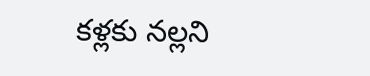కళ్లకు నల్లని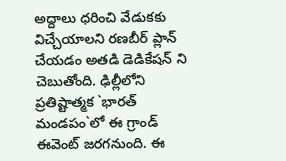అద్దాలు ధరించి వేడుకకు విచ్చేయాలని రణబీర్ ప్లాన్ చేయడం అతడి డెడికేషన్ ని చెబుతోంది. ఢిల్లీలోని ప్రతిష్టాత్మక `భారత్ మండపం`లో ఈ గ్రాండ్ ఈవెంట్ జరగనుంది. ఈ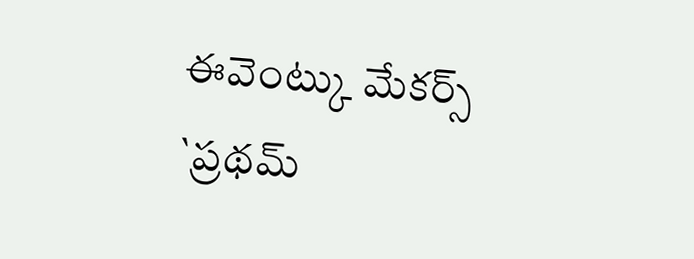ఈవెంట్కు మేకర్స్ `ప్రథమ్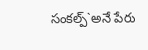సంకల్ప్`అనే పేరు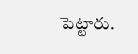పెట్టారు.